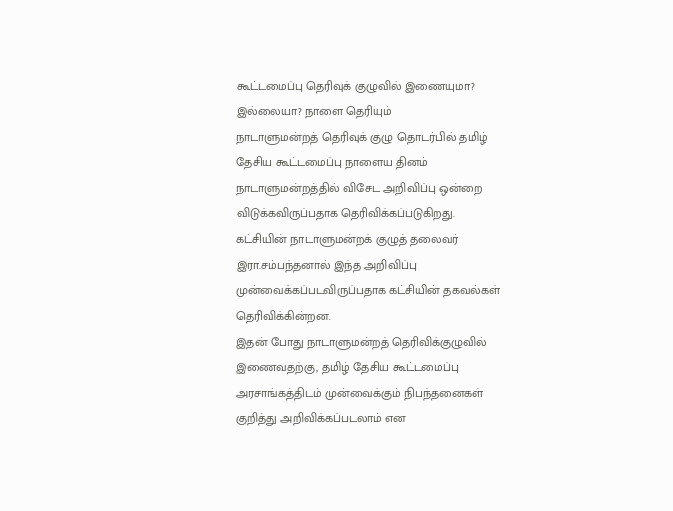கூட்டமைப்பு தெரிவுக் குழுவில் இணையுமா? இல்லையா? நாளை தெரியும்
நாடாளுமன்றத் தெரிவுக் குழு தொடர்பில் தமிழ் தேசிய கூட்டமைப்பு நாளைய தினம் நாடாளுமன்றத்தில் விசேட அறிவிப்பு ஒன்றை விடுக்கவிருப்பதாக தெரிவிக்கப்படுகிறது.
கட்சியின் நாடாளுமன்றக் குழுத் தலைவர் இரா.சம்பந்தனால் இந்த அறிவிப்பு முன்வைக்கப்படவிருப்பதாக கட்சியின் தகவல்கள் தெரிவிக்கின்றன.
இதன் போது நாடாளுமன்றத் தெரிவிக்குழுவில் இணைவதற்கு, தமிழ் தேசிய கூட்டமைப்பு அரசாங்கத்திடம் முன்வைக்கும் நிபந்தனைகள் குறித்து அறிவிக்கப்படலாம் என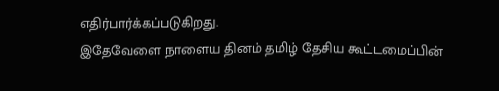எதிர்பார்க்கப்படுகிறது.
இதேவேளை நாளைய தினம் தமிழ் தேசிய கூட்டமைப்பின்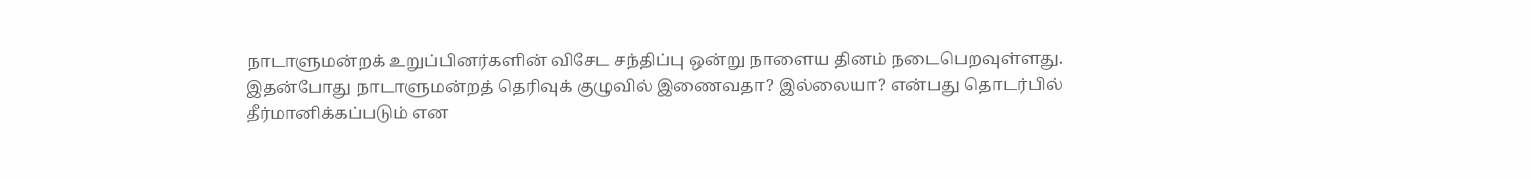நாடாளுமன்றக் உறுப்பினர்களின் விசேட சந்திப்பு ஒன்று நாளைய தினம் நடைபெறவுள்ளது.
இதன்போது நாடாளுமன்றத் தெரிவுக் குழுவில் இணைவதா? இல்லையா? என்பது தொடர்பில் தீர்மானிக்கப்படும் என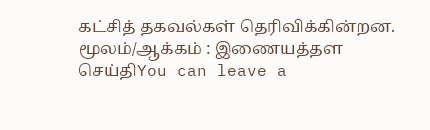கட்சித் தகவல்கள் தெரிவிக்கின்றன.
மூலம்/ஆக்கம் : இணையத்தள செய்திYou can leave a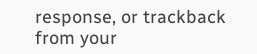response, or trackback from your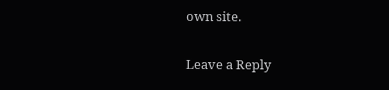own site.

Leave a Reply